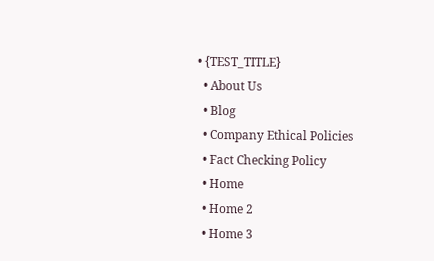• {TEST_TITLE}
  • About Us
  • Blog
  • Company Ethical Policies
  • Fact Checking Policy
  • Home
  • Home 2
  • Home 3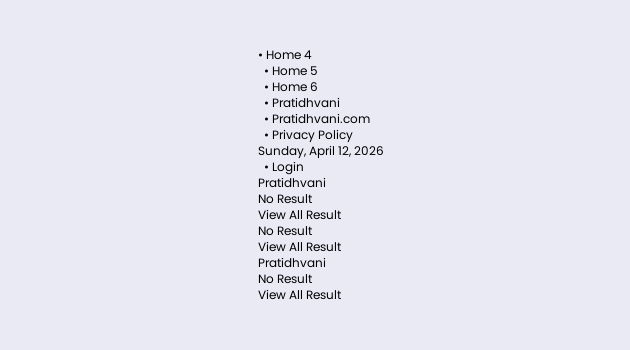• Home 4
  • Home 5
  • Home 6
  • Pratidhvani
  • Pratidhvani.com
  • Privacy Policy
Sunday, April 12, 2026
  • Login
Pratidhvani
No Result
View All Result
No Result
View All Result
Pratidhvani
No Result
View All Result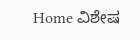Home ವಿಶೇಷ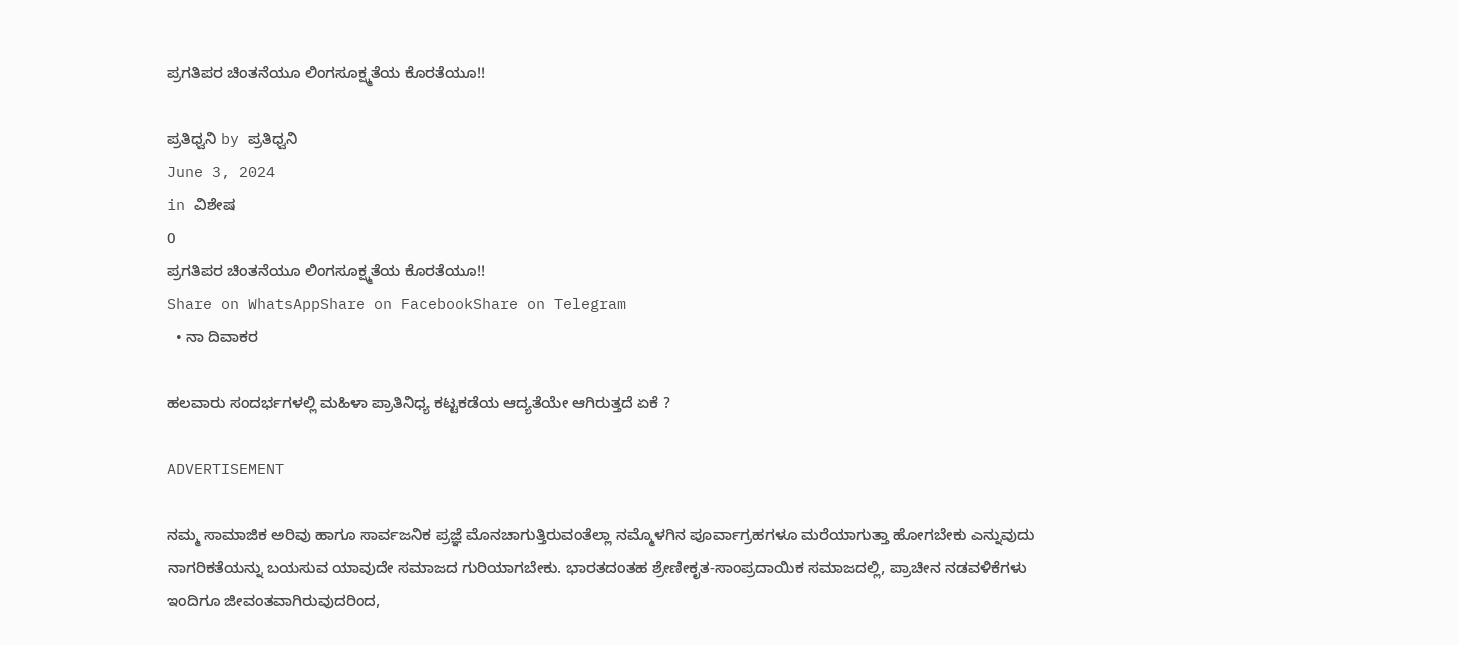ಪ್ರಗತಿಪರ ಚಿಂತನೆಯೂ ಲಿಂಗಸೂಕ್ಷ್ಮತೆಯ ಕೊರತೆಯೂ!!

ಪ್ರತಿಧ್ವನಿ by ಪ್ರತಿಧ್ವನಿ
June 3, 2024
in ವಿಶೇಷ
0
ಪ್ರಗತಿಪರ ಚಿಂತನೆಯೂ ಲಿಂಗಸೂಕ್ಷ್ಮತೆಯ ಕೊರತೆಯೂ!!
Share on WhatsAppShare on FacebookShare on Telegram
  • ನಾ ದಿವಾಕರ

ಹಲವಾರು ಸಂದರ್ಭಗಳಲ್ಲಿ ಮಹಿಳಾ ಪ್ರಾತಿನಿಧ್ಯ ಕಟ್ಟಕಡೆಯ ಆದ್ಯತೆಯೇ ಆಗಿರುತ್ತದೆ ಏಕೆ ?

ADVERTISEMENT

ನಮ್ಮ ಸಾಮಾಜಿಕ ಅರಿವು ಹಾಗೂ ಸಾರ್ವಜನಿಕ ಪ್ರಜ್ಞೆ ಮೊನಚಾಗುತ್ತಿರುವಂತೆಲ್ಲಾ ನಮ್ಮೊಳಗಿನ ಪೂರ್ವಾಗ್ರಹಗಳೂ ಮರೆಯಾಗುತ್ತಾ ಹೋಗಬೇಕು ಎನ್ನುವುದು ನಾಗರಿಕತೆಯನ್ನು ಬಯಸುವ ಯಾವುದೇ ಸಮಾಜದ ಗುರಿಯಾಗಬೇಕು. ಭಾರತದಂತಹ ಶ್ರೇಣೀಕೃತ-ಸಾಂಪ್ರದಾಯಿಕ ಸಮಾಜದಲ್ಲಿ, ಪ್ರಾಚೀನ ನಡವಳಿಕೆಗಳು ಇಂದಿಗೂ ಜೀವಂತವಾಗಿರುವುದರಿಂದ,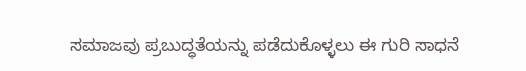ಸಮಾಜವು ಪ್ರಬುದ್ಧತೆಯನ್ನು ಪಡೆದುಕೊಳ್ಳಲು ಈ ಗುರಿ ಸಾಧನೆ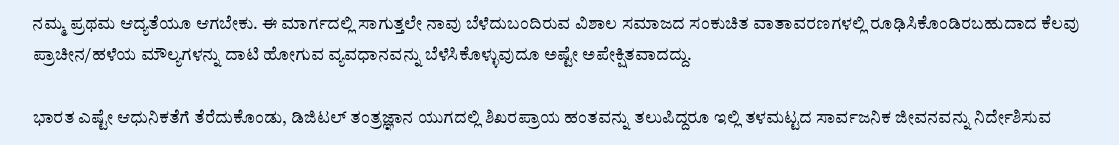ನಮ್ಮ ಪ್ರಥಮ ಆದ್ಯತೆಯೂ ಆಗಬೇಕು. ಈ ಮಾರ್ಗದಲ್ಲಿ ಸಾಗುತ್ತಲೇ ನಾವು ಬೆಳೆದುಬಂದಿರುವ ವಿಶಾಲ ಸಮಾಜದ ಸಂಕುಚಿತ ವಾತಾವರಣಗಳಲ್ಲಿ ರೂಢಿಸಿಕೊಂಡಿರಬಹುದಾದ ಕೆಲವು ಪ್ರಾಚೀನ/ಹಳೆಯ ಮೌಲ್ಯಗಳನ್ನು ದಾಟಿ ಹೋಗುವ ವ್ಯವಧಾನವನ್ನು ಬೆಳೆಸಿಕೊಳ್ಳುವುದೂ ಅಷ್ಟೇ ಅಪೇಕ್ಷಿತವಾದದ್ದು.

ಭಾರತ ಎಷ್ಟೇ ಆಧುನಿಕತೆಗೆ ತೆರೆದುಕೊಂಡು, ಡಿಜಿಟಲ್‌ ತಂತ್ರಜ್ಞಾನ ಯುಗದಲ್ಲಿ ಶಿಖರಪ್ರಾಯ ಹಂತವನ್ನು ತಲುಪಿದ್ದರೂ ಇಲ್ಲಿ ತಳಮಟ್ಟದ ಸಾರ್ವಜನಿಕ ಜೀವನವನ್ನು ನಿರ್ದೇಶಿಸುವ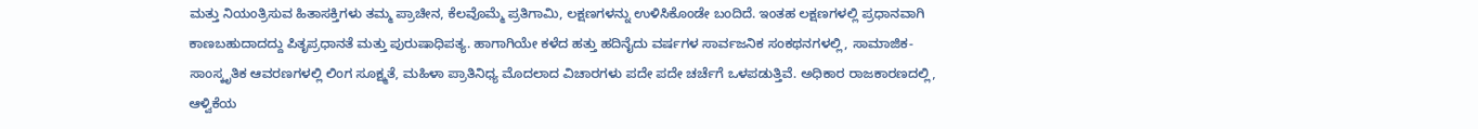ಮತ್ತು ನಿಯಂತ್ರಿಸುವ ಹಿತಾಸಕ್ತಿಗಳು ತಮ್ಮ ಪ್ರಾಚೀನ, ಕೆಲವೊಮ್ಮೆ ಪ್ರತಿಗಾಮಿ, ಲಕ್ಷಣಗಳನ್ನು ಉಳಿಸಿಕೊಂಡೇ ಬಂದಿದೆ. ಇಂತಹ ಲಕ್ಷಣಗಳಲ್ಲಿ ಪ್ರಧಾನವಾಗಿ ಕಾಣಬಹುದಾದದ್ದು ಪಿತೃಪ್ರಧಾನತೆ ಮತ್ತು ಪುರುಷಾಧಿಪತ್ಯ. ಹಾಗಾಗಿಯೇ ಕಳೆದ ಹತ್ತು ಹದಿನೈದು ವರ್ಷಗಳ ಸಾರ್ವಜನಿಕ ಸಂಕಥನಗಳಲ್ಲಿ, ಸಾಮಾಜಿಕ-ಸಾಂಸ್ಕೃತಿಕ ಆವರಣಗಳಲ್ಲಿ ಲಿಂಗ ಸೂಕ್ಷ್ಮತೆ, ಮಹಿಳಾ ಪ್ರಾತಿನಿಧ್ಯ ಮೊದಲಾದ ವಿಚಾರಗಳು ಪದೇ ಪದೇ ಚರ್ಚೆಗೆ ಒಳಪಡುತ್ತಿವೆ. ಅಧಿಕಾರ ರಾಜಕಾರಣದಲ್ಲಿ, ಆಳ್ವಿಕೆಯ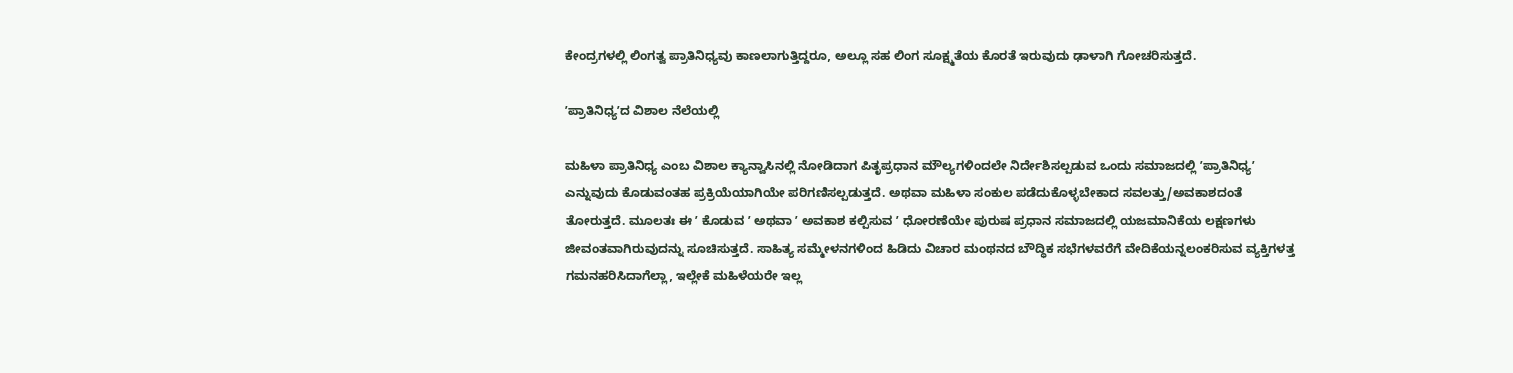ಕೇಂದ್ರಗಳಲ್ಲಿ ಲಿಂಗತ್ವ ಪ್ರಾತಿನಿಧ್ಯವು ಕಾಣಲಾಗುತ್ತಿದ್ದರೂ, ಅಲ್ಲೂ ಸಹ ಲಿಂಗ ಸೂಕ್ಷ್ಮತೆಯ ಕೊರತೆ ಇರುವುದು ಢಾಳಾಗಿ ಗೋಚರಿಸುತ್ತದೆ.

ʼಪ್ರಾತಿನಿಧ್ಯʼದ ವಿಶಾಲ ನೆಲೆಯಲ್ಲಿ

ಮಹಿಳಾ ಪ್ರಾತಿನಿಧ್ಯ ಎಂಬ ವಿಶಾಲ ಕ್ಯಾನ್ವಾಸಿನಲ್ಲಿ ನೋಡಿದಾಗ ಪಿತೃಪ್ರಧಾನ ಮೌಲ್ಯಗಳಿಂದಲೇ ನಿರ್ದೇಶಿಸಲ್ಪಡುವ ಒಂದು ಸಮಾಜದಲ್ಲಿ ʼಪ್ರಾತಿನಿಧ್ಯʼ ಎನ್ನುವುದು ಕೊಡುವಂತಹ ಪ್ರಕ್ರಿಯೆಯಾಗಿಯೇ ಪರಿಗಣಿಸಲ್ಪಡುತ್ತದೆ. ಅಥವಾ ಮಹಿಳಾ ಸಂಕುಲ ಪಡೆದುಕೊಳ್ಳಬೇಕಾದ ಸವಲತ್ತು/ಅವಕಾಶದಂತೆ ತೋರುತ್ತದೆ. ಮೂಲತಃ ಈ ʼ ಕೊಡುವ ʼ ಅಥವಾ ʼ ಅವಕಾಶ ಕಲ್ಪಿಸುವ ʼ ಧೋರಣೆಯೇ ಪುರುಷ ಪ್ರಧಾನ ಸಮಾಜದಲ್ಲಿ ಯಜಮಾನಿಕೆಯ ಲಕ್ಷಣಗಳು ಜೀವಂತವಾಗಿರುವುದನ್ನು ಸೂಚಿಸುತ್ತದೆ. ಸಾಹಿತ್ಯ ಸಮ್ಮೇಳನಗಳಿಂದ ಹಿಡಿದು ವಿಚಾರ ಮಂಥನದ ಬೌದ್ಧಿಕ ಸಭೆಗಳವರೆಗೆ ವೇದಿಕೆಯನ್ನಲಂಕರಿಸುವ ವ್ಯಕ್ತಿಗಳತ್ತ ಗಮನಹರಿಸಿದಾಗೆಲ್ಲಾ, ಇಲ್ಲೇಕೆ ಮಹಿಳೆಯರೇ ಇಲ್ಲ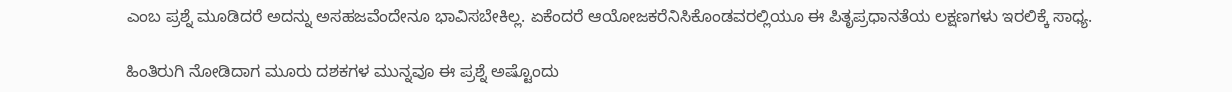ಎಂಬ ಪ್ರಶ್ನೆ ಮೂಡಿದರೆ ಅದನ್ನು ಅಸಹಜವೆಂದೇನೂ ಭಾವಿಸಬೇಕಿಲ್ಲ. ಏಕೆಂದರೆ ಆಯೋಜಕರೆನಿಸಿಕೊಂಡವರಲ್ಲಿಯೂ ಈ ಪಿತೃಪ್ರಧಾನತೆಯ ಲಕ್ಷಣಗಳು ಇರಲಿಕ್ಕೆ ಸಾಧ್ಯ.

ಹಿಂತಿರುಗಿ ನೋಡಿದಾಗ ಮೂರು ದಶಕಗಳ ಮುನ್ನವೂ ಈ ಪ್ರಶ್ನೆ ಅಷ್ಟೊಂದು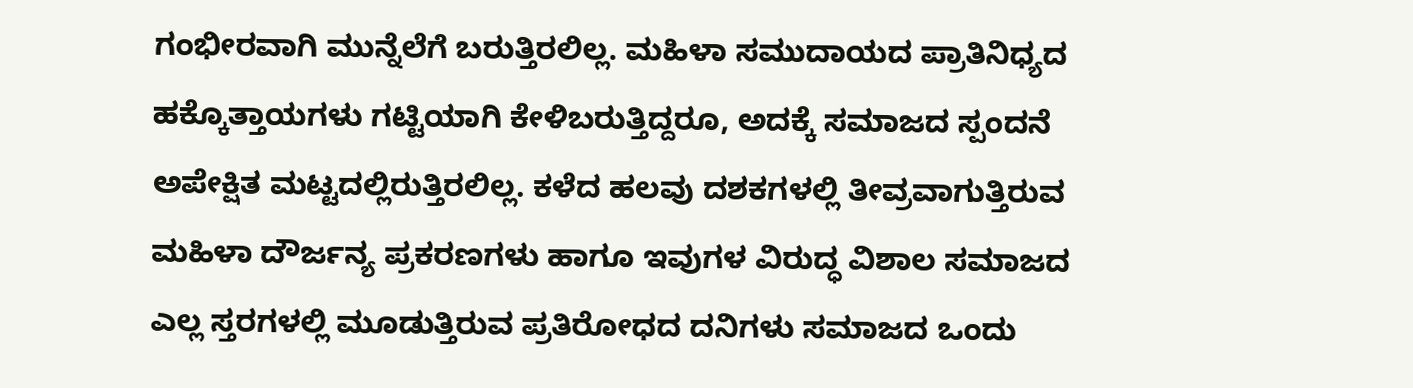ಗಂಭೀರವಾಗಿ ಮುನ್ನೆಲೆಗೆ ಬರುತ್ತಿರಲಿಲ್ಲ. ಮಹಿಳಾ ಸಮುದಾಯದ ಪ್ರಾತಿನಿಧ್ಯದ ಹಕ್ಕೊತ್ತಾಯಗಳು ಗಟ್ಟಿಯಾಗಿ ಕೇಳಿಬರುತ್ತಿದ್ದರೂ, ಅದಕ್ಕೆ ಸಮಾಜದ ಸ್ಪಂದನೆ ಅಪೇಕ್ಷಿತ ಮಟ್ಟದಲ್ಲಿರುತ್ತಿರಲಿಲ್ಲ. ಕಳೆದ ಹಲವು ದಶಕಗಳಲ್ಲಿ ತೀವ್ರವಾಗುತ್ತಿರುವ ಮಹಿಳಾ ದೌರ್ಜನ್ಯ ಪ್ರಕರಣಗಳು ಹಾಗೂ ಇವುಗಳ ವಿರುದ್ಧ ವಿಶಾಲ ಸಮಾಜದ ಎಲ್ಲ ಸ್ತರಗಳಲ್ಲಿ ಮೂಡುತ್ತಿರುವ ಪ್ರತಿರೋಧದ ದನಿಗಳು ಸಮಾಜದ ಒಂದು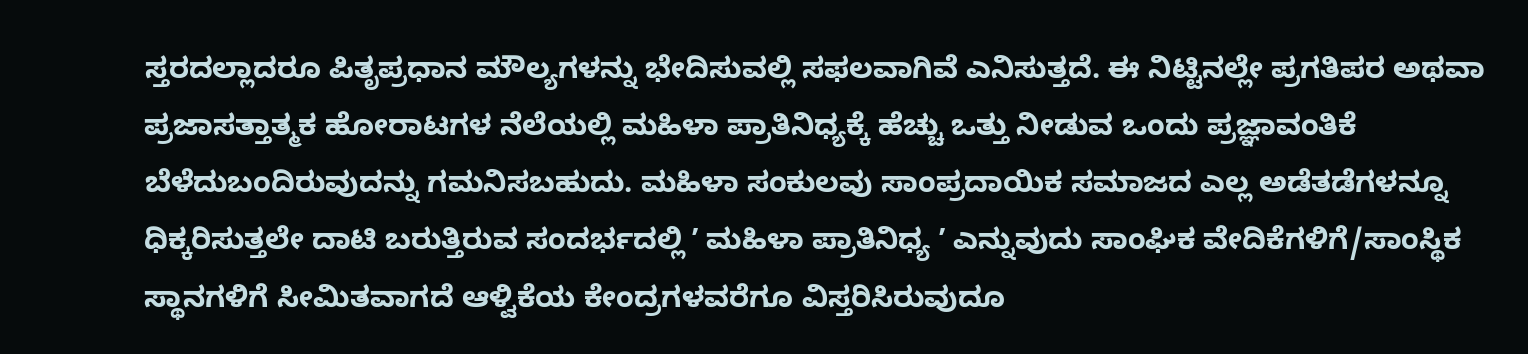ಸ್ತರದಲ್ಲಾದರೂ ಪಿತೃಪ್ರಧಾನ ಮೌಲ್ಯಗಳನ್ನು ಭೇದಿಸುವಲ್ಲಿ ಸಫಲವಾಗಿವೆ ಎನಿಸುತ್ತದೆ. ಈ ನಿಟ್ಟಿನಲ್ಲೇ ಪ್ರಗತಿಪರ ಅಥವಾ ಪ್ರಜಾಸತ್ತಾತ್ಮಕ ಹೋರಾಟಗಳ ನೆಲೆಯಲ್ಲಿ ಮಹಿಳಾ ಪ್ರಾತಿನಿಧ್ಯಕ್ಕೆ ಹೆಚ್ಚು ಒತ್ತು ನೀಡುವ ಒಂದು ಪ್ರಜ್ಞಾವಂತಿಕೆ ಬೆಳೆದುಬಂದಿರುವುದನ್ನು ಗಮನಿಸಬಹುದು. ಮಹಿಳಾ ಸಂಕುಲವು ಸಾಂಪ್ರದಾಯಿಕ ಸಮಾಜದ ಎಲ್ಲ ಅಡೆತಡೆಗಳನ್ನೂ ಧಿಕ್ಕರಿಸುತ್ತಲೇ ದಾಟಿ ಬರುತ್ತಿರುವ ಸಂದರ್ಭದಲ್ಲಿ ʼ ಮಹಿಳಾ ಪ್ರಾತಿನಿಧ್ಯ ʼ ಎನ್ನುವುದು ಸಾಂಘಿಕ ವೇದಿಕೆಗಳಿಗೆ/ಸಾಂಸ್ಥಿಕ ಸ್ಥಾನಗಳಿಗೆ ಸೀಮಿತವಾಗದೆ ಆಳ್ವಿಕೆಯ ಕೇಂದ್ರಗಳವರೆಗೂ ವಿಸ್ತರಿಸಿರುವುದೂ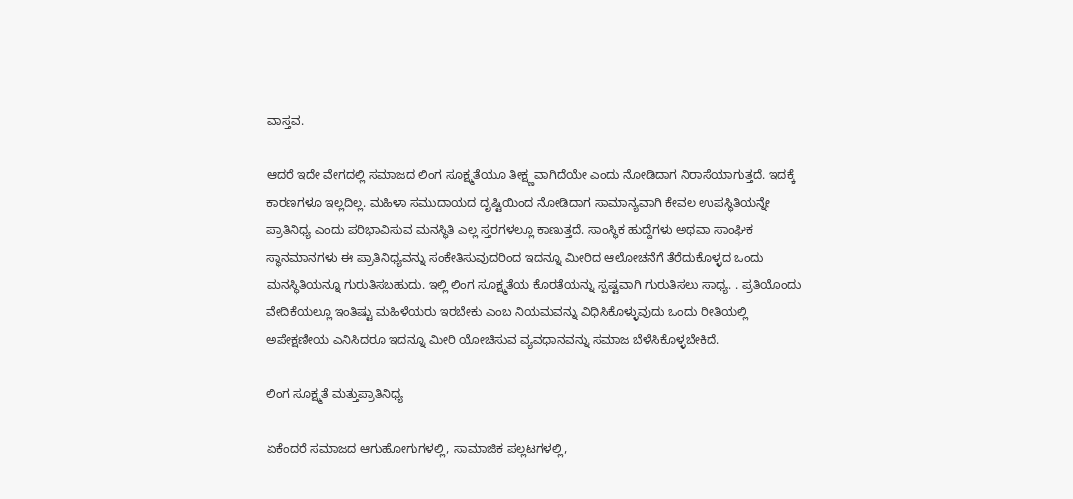ವಾಸ್ತವ.

ಆದರೆ ಇದೇ ವೇಗದಲ್ಲಿ ಸಮಾಜದ ಲಿಂಗ ಸೂಕ್ಷ್ಮತೆಯೂ ತೀಕ್ಷ್ಣವಾಗಿದೆಯೇ ಎಂದು ನೋಡಿದಾಗ ನಿರಾಸೆಯಾಗುತ್ತದೆ. ಇದಕ್ಕೆ ಕಾರಣಗಳೂ ಇಲ್ಲದಿಲ್ಲ. ಮಹಿಳಾ ಸಮುದಾಯದ ದೃಷ್ಟಿಯಿಂದ ನೋಡಿದಾಗ ಸಾಮಾನ್ಯವಾಗಿ ಕೇವಲ ಉಪಸ್ಥಿತಿಯನ್ನೇ ಪ್ರಾತಿನಿಧ್ಯ ಎಂದು ಪರಿಭಾವಿಸುವ ಮನಸ್ಥಿತಿ ಎಲ್ಲ ಸ್ತರಗಳಲ್ಲೂ ಕಾಣುತ್ತದೆ. ಸಾಂಸ್ಥಿಕ ಹುದ್ದೆಗಳು ಅಥವಾ ಸಾಂಘಿಕ ಸ್ಥಾನಮಾನಗಳು ಈ ಪ್ರಾತಿನಿಧ್ಯವನ್ನು ಸಂಕೇತಿಸುವುದರಿಂದ ಇದನ್ನೂ ಮೀರಿದ ಆಲೋಚನೆಗೆ ತೆರೆದುಕೊಳ್ಳದ ಒಂದು ಮನಸ್ಥಿತಿಯನ್ನೂ ಗುರುತಿಸಬಹುದು. ಇಲ್ಲಿ ಲಿಂಗ ಸೂಕ್ಷ್ಮತೆಯ ಕೊರತೆಯನ್ನು ಸ್ಪಷ್ಟವಾಗಿ ಗುರುತಿಸಲು ಸಾಧ್ಯ. . ಪ್ರತಿಯೊಂದು ವೇದಿಕೆಯಲ್ಲೂ ಇಂತಿಷ್ಟು ಮಹಿಳೆಯರು ಇರಬೇಕು ಎಂಬ ನಿಯಮವನ್ನು ವಿಧಿಸಿಕೊಳ್ಳುವುದು ಒಂದು ರೀತಿಯಲ್ಲಿ ಅಪೇಕ್ಷಣೀಯ ಎನಿಸಿದರೂ ಇದನ್ನೂ ಮೀರಿ ಯೋಚಿಸುವ ವ್ಯವಧಾನವನ್ನು ಸಮಾಜ ಬೆಳೆಸಿಕೊಳ್ಳಬೇಕಿದೆ.

ಲಿಂಗ ಸೂಕ್ಷ್ಮತೆ ಮತ್ತುಪ್ರಾತಿನಿಧ್ಯ

ಏಕೆಂದರೆ ಸಮಾಜದ ಆಗುಹೋಗುಗಳಲ್ಲಿ, ಸಾಮಾಜಿಕ ಪಲ್ಲಟಗಳಲ್ಲಿ,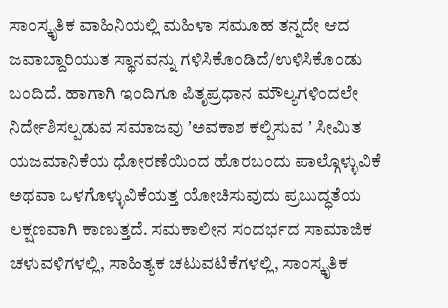ಸಾಂಸ್ಕೃತಿಕ ವಾಹಿನಿಯಲ್ಲಿ ಮಹಿಳಾ ಸಮೂಹ ತನ್ನದೇ ಆದ ಜವಾಬ್ದಾರಿಯುತ ಸ್ಥಾನವನ್ನು ಗಳಿಸಿಕೊಂಡಿದೆ/ಉಳಿಸಿಕೊಂಡು ಬಂದಿದೆ. ಹಾಗಾಗಿ ಇಂದಿಗೂ ಪಿತೃಪ್ರಧಾನ ಮೌಲ್ಯಗಳಿಂದಲೇ ನಿರ್ದೇಶಿಸಲ್ಪಡುವ ಸಮಾಜವು ʼಅವಕಾಶ ಕಲ್ಪಿಸುವ ʼ ಸೀಮಿತ ಯಜಮಾನಿಕೆಯ ಧೋರಣೆಯಿಂದ ಹೊರಬಂದು ಪಾಲ್ಗೊಳ್ಳುವಿಕೆ ಅಥವಾ ಒಳಗೊಳ್ಳುವಿಕೆಯತ್ತ ಯೋಚಿಸುವುದು ಪ್ರಬುದ್ಧತೆಯ ಲಕ್ಷಣವಾಗಿ ಕಾಣುತ್ತದೆ. ಸಮಕಾಲೀನ ಸಂದರ್ಭದ ಸಾಮಾಜಿಕ ಚಳುವಳಿಗಳಲ್ಲಿ, ಸಾಹಿತ್ಯಕ ಚಟುವಟಿಕೆಗಳಲ್ಲಿ, ಸಾಂಸ್ಕೃತಿಕ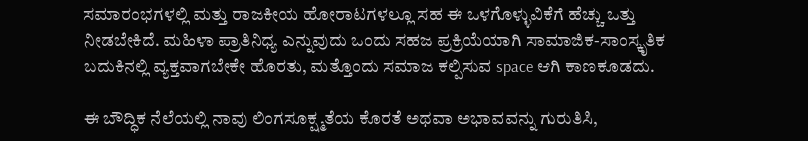ಸಮಾರಂಭಗಳಲ್ಲಿ ಮತ್ತು ರಾಜಕೀಯ ಹೋರಾಟಗಳಲ್ಲೂ ಸಹ ಈ ಒಳಗೊಳ್ಳುವಿಕೆಗೆ ಹೆಚ್ಚು ಒತ್ತು ನೀಡಬೇಕಿದೆ. ಮಹಿಳಾ ಪ್ರಾತಿನಿಧ್ಯ ಎನ್ನುವುದು ಒಂದು ಸಹಜ ಪ್ರಕ್ರಿಯೆಯಾಗಿ ಸಾಮಾಜಿಕ-ಸಾಂಸ್ಕೃತಿಕ ಬದುಕಿನಲ್ಲಿ ವ್ಯಕ್ತವಾಗಬೇಕೇ ಹೊರತು, ಮತ್ತೊಂದು ಸಮಾಜ ಕಲ್ಪಿಸುವ space ಆಗಿ ಕಾಣಕೂಡದು.

ಈ ಬೌದ್ಧಿಕ ನೆಲೆಯಲ್ಲಿ ನಾವು ಲಿಂಗಸೂಕ್ಷ್ಮತೆಯ ಕೊರತೆ ಅಥವಾ ಅಭಾವವನ್ನು ಗುರುತಿಸಿ,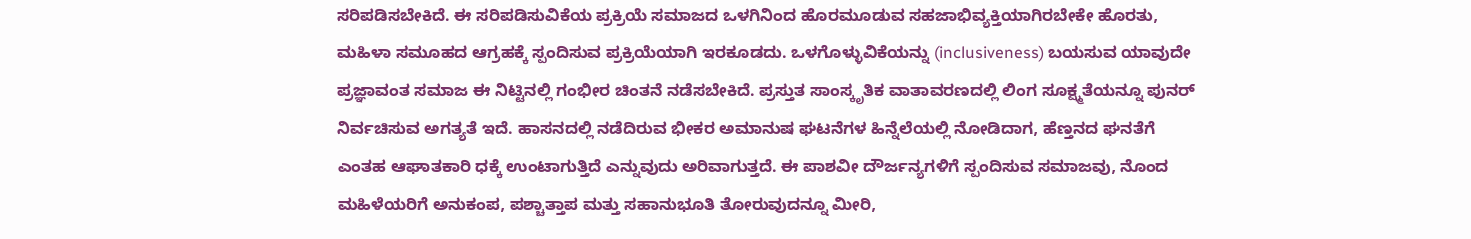ಸರಿಪಡಿಸಬೇಕಿದೆ. ಈ ಸರಿಪಡಿಸುವಿಕೆಯ ಪ್ರಕ್ರಿಯೆ ಸಮಾಜದ ಒಳಗಿನಿಂದ ಹೊರಮೂಡುವ ಸಹಜಾಭಿವ್ಯಕ್ತಿಯಾಗಿರಬೇಕೇ ಹೊರತು, ಮಹಿಳಾ ಸಮೂಹದ ಆಗ್ರಹಕ್ಕೆ ಸ್ಪಂದಿಸುವ ಪ್ರಕ್ರಿಯೆಯಾಗಿ ಇರಕೂಡದು. ಒಳಗೊಳ್ಳುವಿಕೆಯನ್ನು (inclusiveness) ಬಯಸುವ ಯಾವುದೇ ಪ್ರಜ್ಞಾವಂತ ಸಮಾಜ ಈ ನಿಟ್ಟಿನಲ್ಲಿ ಗಂಭೀರ ಚಿಂತನೆ ನಡೆಸಬೇಕಿದೆ. ಪ್ರಸ್ತುತ ಸಾಂಸ್ಕೃತಿಕ ವಾತಾವರಣದಲ್ಲಿ ಲಿಂಗ ಸೂಕ್ಷ್ಮತೆಯನ್ನೂ ಪುನರ್‌ ನಿರ್ವಚಿಸುವ ಅಗತ್ಯತೆ ಇದೆ. ಹಾಸನದಲ್ಲಿ ನಡೆದಿರುವ ಭೀಕರ ಅಮಾನುಷ ಘಟನೆಗಳ ಹಿನ್ನೆಲೆಯಲ್ಲಿ ನೋಡಿದಾಗ, ಹೆಣ್ತನದ ಘನತೆಗೆ ಎಂತಹ ಆಘಾತಕಾರಿ ಧಕ್ಕೆ ಉಂಟಾಗುತ್ತಿದೆ ಎನ್ನುವುದು ಅರಿವಾಗುತ್ತದೆ. ಈ ಪಾಶವೀ ದೌರ್ಜನ್ಯಗಳಿಗೆ ಸ್ಪಂದಿಸುವ ಸಮಾಜವು, ನೊಂದ ಮಹಿಳೆಯರಿಗೆ ಅನುಕಂಪ, ಪಶ್ಚಾತ್ತಾಪ ಮತ್ತು ಸಹಾನುಭೂತಿ ತೋರುವುದನ್ನೂ ಮೀರಿ,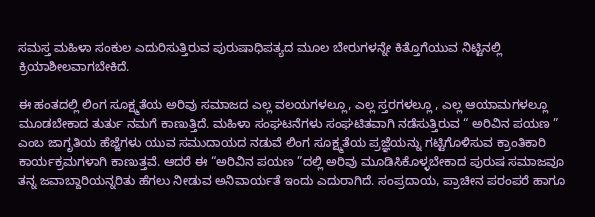ಸಮಸ್ತ ಮಹಿಳಾ ಸಂಕುಲ ಎದುರಿಸುತ್ತಿರುವ ಪುರುಷಾಧಿಪತ್ಯದ ಮೂಲ ಬೇರುಗಳನ್ನೇ ಕಿತ್ತೊಗೆಯುವ ನಿಟ್ಟಿನಲ್ಲಿ ಕ್ರಿಯಾಶೀಲವಾಗಬೇಕಿದೆ.

ಈ ಹಂತದಲ್ಲಿ ಲಿಂಗ ಸೂಕ್ಷ್ಮತೆಯ ಅರಿವು ಸಮಾಜದ ಎಲ್ಲ ವಲಯಗಳಲ್ಲೂ, ಎಲ್ಲ ಸ್ತರಗಳಲ್ಲೂ , ಎಲ್ಲ ಆಯಾಮಗಳಲ್ಲೂ ಮೂಡಬೇಕಾದ ತುರ್ತು ನಮಗೆ ಕಾಣುತ್ತಿದೆ. ಮಹಿಳಾ ಸಂಘಟನೆಗಳು ಸಂಘಟಿತವಾಗಿ ನಡೆಸುತ್ತಿರುವ “ ಅರಿವಿನ ಪಯಣ ” ಎಂಬ ಜಾಗೃತಿಯ ಹೆಜ್ಜೆಗಳು ಯುವ ಸಮುದಾಯದ ನಡುವೆ ಲಿಂಗ ಸೂಕ್ಷ್ಮತೆಯ ಪ್ರಜ್ಞೆಯನ್ನು ಗಟ್ಟಿಗೊಳಿಸುವ ಕ್ರಾಂತಿಕಾರಿ ಕಾರ್ಯಕ್ರಮಗಳಾಗಿ ಕಾಣುತ್ತವೆ. ಆದರೆ ಈ “ಅರಿವಿನ ಪಯಣ ”ದಲ್ಲಿ ಅರಿವು ಮೂಡಿಸಿಕೊಳ್ಳಬೇಕಾದ ಪುರುಷ ಸಮಾಜವೂ ತನ್ನ ಜವಾಬ್ದಾರಿಯನ್ನರಿತು ಹೆಗಲು ನೀಡುವ ಅನಿವಾರ್ಯತೆ ಇಂದು ಎದುರಾಗಿದೆ. ಸಂಪ್ರದಾಯ, ಪ್ರಾಚೀನ ಪರಂಪರೆ ಹಾಗೂ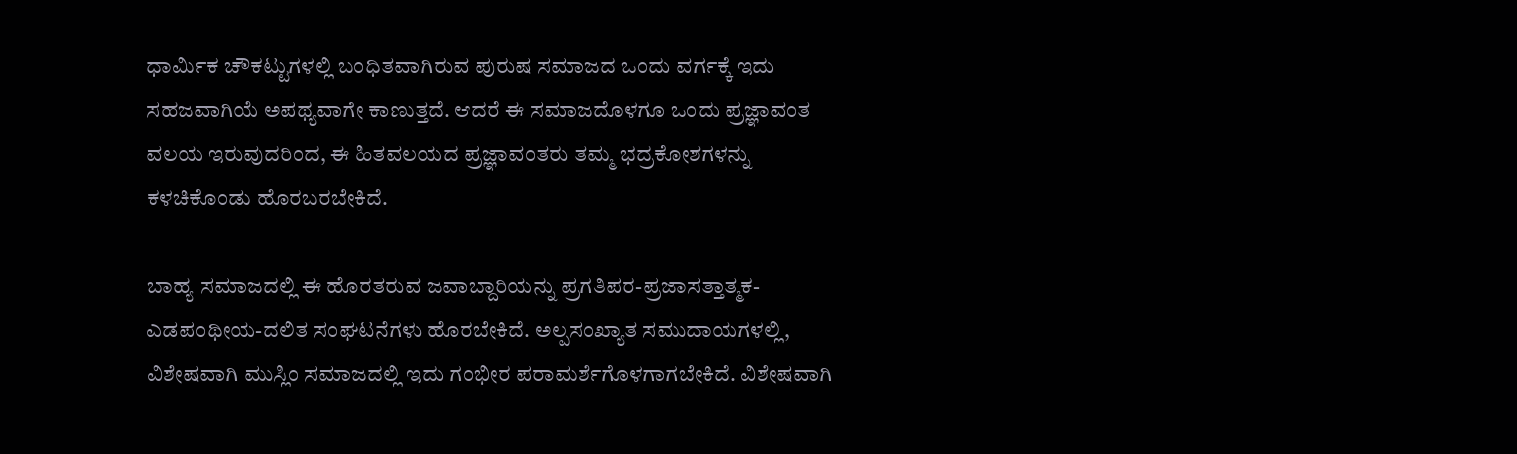ಧಾರ್ಮಿಕ ಚೌಕಟ್ಟುಗಳಲ್ಲಿ ಬಂಧಿತವಾಗಿರುವ ಪುರುಷ ಸಮಾಜದ ಒಂದು ವರ್ಗಕ್ಕೆ ಇದು ಸಹಜವಾಗಿಯೆ ಅಪಥ್ಯವಾಗೇ ಕಾಣುತ್ತದೆ. ಆದರೆ ಈ ಸಮಾಜದೊಳಗೂ ಒಂದು ಪ್ರಜ್ಞಾವಂತ ವಲಯ ಇರುವುದರಿಂದ, ಈ ಹಿತವಲಯದ ಪ್ರಜ್ಞಾವಂತರು ತಮ್ಮ ಭದ್ರಕೋಶಗಳನ್ನು ಕಳಚಿಕೊಂಡು ಹೊರಬರಬೇಕಿದೆ.

ಬಾಹ್ಯ ಸಮಾಜದಲ್ಲಿ ಈ ಹೊರತರುವ ಜವಾಬ್ದಾರಿಯನ್ನು ಪ್ರಗತಿಪರ-ಪ್ರಜಾಸತ್ತಾತ್ಮಕ-ಎಡಪಂಥೀಯ-ದಲಿತ ಸಂಘಟನೆಗಳು ಹೊರಬೇಕಿದೆ. ಅಲ್ಪಸಂಖ್ಯಾತ ಸಮುದಾಯಗಳಲ್ಲಿ, ವಿಶೇಷವಾಗಿ ಮುಸ್ಲಿಂ ಸಮಾಜದಲ್ಲಿ ಇದು ಗಂಭೀರ ಪರಾಮರ್ಶೆಗೊಳಗಾಗಬೇಕಿದೆ. ವಿಶೇಷವಾಗಿ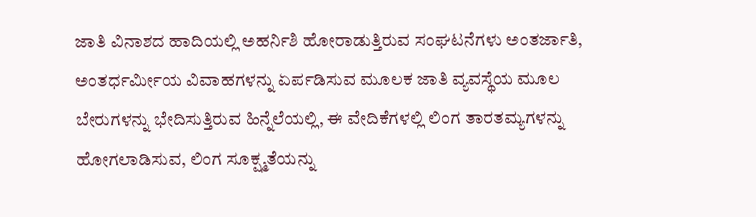ಜಾತಿ ವಿನಾಶದ ಹಾದಿಯಲ್ಲಿ ಅಹರ್ನಿಶಿ ಹೋರಾಡುತ್ತಿರುವ ಸಂಘಟನೆಗಳು ಅಂತರ್ಜಾತಿ, ಅಂತರ್ಧರ್ಮೀಯ ವಿವಾಹಗಳನ್ನು ಏರ್ಪಡಿಸುವ ಮೂಲಕ ಜಾತಿ ವ್ಯವಸ್ಥೆಯ ಮೂಲ ಬೇರುಗಳನ್ನು ಭೇದಿಸುತ್ತಿರುವ ಹಿನ್ನೆಲೆಯಲ್ಲಿ, ಈ ವೇದಿಕೆಗಳಲ್ಲಿ ಲಿಂಗ ತಾರತಮ್ಯಗಳನ್ನು ಹೋಗಲಾಡಿಸುವ, ಲಿಂಗ ಸೂಕ್ಷ್ಮತೆಯನ್ನು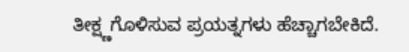ತೀಕ್ಷ್ಣಗೊಳಿಸುವ ಪ್ರಯತ್ನಗಳು ಹೆಚ್ಚಾಗಬೇಕಿದೆ.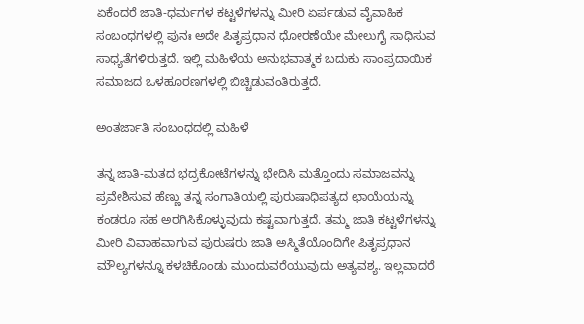ಏಕೆಂದರೆ ಜಾತಿ-ಧರ್ಮಗಳ ಕಟ್ಟಳೆಗಳನ್ನು ಮೀರಿ ಏರ್ಪಡುವ ವೈವಾಹಿಕ ಸಂಬಂಧಗಳಲ್ಲಿ ಪುನಃ ಅದೇ ಪಿತೃಪ್ರಧಾನ ಧೋರಣೆಯೇ ಮೇಲುಗೈ ಸಾಧಿಸುವ ಸಾಧ್ಯತೆಗಳಿರುತ್ತದೆ. ಇಲ್ಲಿ ಮಹಿಳೆಯ ಅನುಭವಾತ್ಮಕ ಬದುಕು ಸಾಂಪ್ರದಾಯಿಕ ಸಮಾಜದ ಒಳಹೂರಣಗಳಲ್ಲಿ ಬಿಚ್ಚಿಡುವಂತಿರುತ್ತದೆ.

ಅಂತರ್ಜಾತಿ ಸಂಬಂಧದಲ್ಲಿ ಮಹಿಳೆ

ತನ್ನ ಜಾತಿ-ಮತದ ಭದ್ರಕೋಟೆಗಳನ್ನು ಭೇದಿಸಿ ಮತ್ತೊಂದು ಸಮಾಜವನ್ನು ಪ್ರವೇಶಿಸುವ ಹೆಣ್ಣು ತನ್ನ ಸಂಗಾತಿಯಲ್ಲಿ ಪುರುಷಾಧಿಪತ್ಯದ ಛಾಯೆಯನ್ನು ಕಂಡರೂ ಸಹ ಅರಗಿಸಿಕೊಳ್ಳುವುದು ಕಷ್ಟವಾಗುತ್ತದೆ. ತಮ್ಮ ಜಾತಿ ಕಟ್ಟಳೆಗಳನ್ನು ಮೀರಿ ವಿವಾಹವಾಗುವ ಪುರುಷರು ಜಾತಿ ಅಸ್ಮಿತೆಯೊಂದಿಗೇ ಪಿತೃಪ್ರಧಾನ ಮೌಲ್ಯಗಳನ್ನೂ ಕಳಚಿಕೊಂಡು ಮುಂದುವರೆಯುವುದು ಅತ್ಯವಶ್ಯ. ಇಲ್ಲವಾದರೆ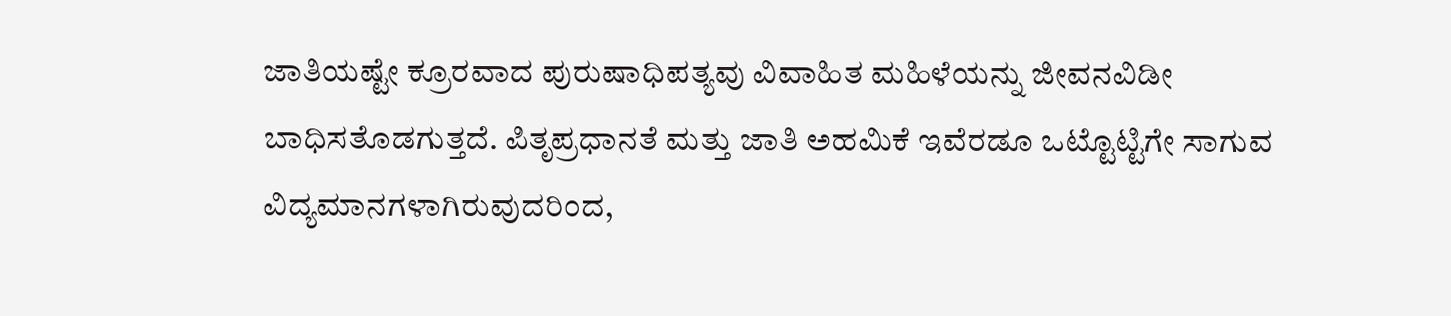ಜಾತಿಯಷ್ಟೇ ಕ್ರೂರವಾದ ಪುರುಷಾಧಿಪತ್ಯವು ವಿವಾಹಿತ ಮಹಿಳೆಯನ್ನು ಜೀವನವಿಡೀ ಬಾಧಿಸತೊಡಗುತ್ತದೆ. ಪಿತೃಪ್ರಧಾನತೆ ಮತ್ತು ಜಾತಿ ಅಹಮಿಕೆ ಇವೆರಡೂ ಒಟ್ಟೊಟ್ಟಿಗೇ ಸಾಗುವ ವಿದ್ಯಮಾನಗಳಾಗಿರುವುದರಿಂದ,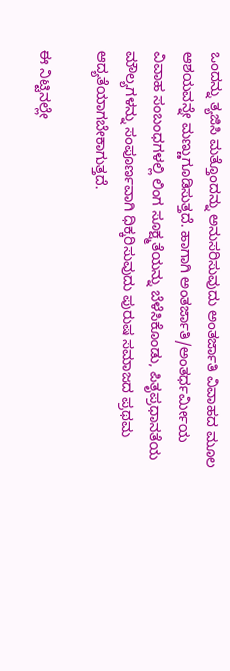ಒಂದನ್ನು ತ್ಯಜಿಸಿ ಮತ್ತೊಂದನ್ನು ಅನುಸರಿಸುವುದು ಅಂತರ್ಜಾತಿ ವಿವಾಹದ ಮೂಲ ಆಶಯವನ್ನೇ ಮಣ್ಣುಗೂಡಿಸುತ್ತದೆ. ಹಾಗಾಗಿ ಅಂತರ್ಜಾತಿ/ಅಂತರ್ಧರ್ಮೀಯ ವಿವಾಹ ಸಂಬಂಧಗಳಲ್ಲಿ ಲಿಂಗ ಸೂಕ್ಷ್ಮತೆಯನ್ನು ಬೆಳೆಸಿಕೊಂಡು, ಪಿತೃಪ್ರಧಾನತೆಯ ಮೌಲ್ಯಗಳನ್ನು ಸಂಪೂರ್ಣವಾಗಿ ಧಿಕ್ಕರಿಸುವುದು ಪುರುಷ ಸಮಾಜದ ಪ್ರಥಮ ಆದ್ಯತೆಯಾಗಬೇಕಾಗುತ್ತದೆ.

ಈ ನಿಟ್ಟಿನಲ್ಲೇ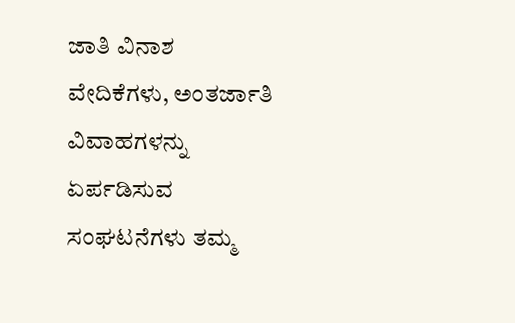ಜಾತಿ ವಿನಾಶ ವೇದಿಕೆಗಳು, ಅಂತರ್ಜಾತಿ ವಿವಾಹಗಳನ್ನು ಏರ್ಪಡಿಸುವ ಸಂಘಟನೆಗಳು ತಮ್ಮ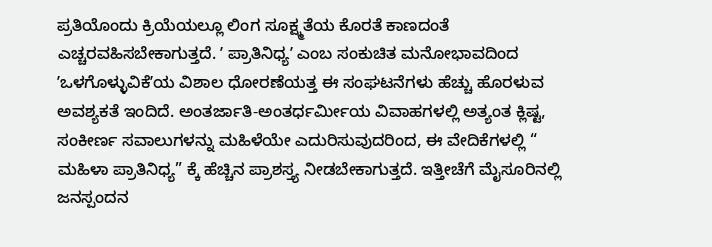ಪ್ರತಿಯೊಂದು ಕ್ರಿಯೆಯಲ್ಲೂ ಲಿಂಗ ಸೂಕ್ಷ್ಮತೆಯ ಕೊರತೆ ಕಾಣದಂತೆ ಎಚ್ಚರವಹಿಸಬೇಕಾಗುತ್ತದೆ. ʼ ಪ್ರಾತಿನಿಧ್ಯʼ ಎಂಬ ಸಂಕುಚಿತ ಮನೋಭಾವದಿಂದ ʼಒಳಗೊಳ್ಳುವಿಕೆʼಯ ವಿಶಾಲ ಧೋರಣೆಯತ್ತ ಈ ಸಂಘಟನೆಗಳು ಹೆಚ್ಚು ಹೊರಳುವ ಅವಶ್ಯಕತೆ ಇಂದಿದೆ. ಅಂತರ್ಜಾತಿ-ಅಂತರ್ಧರ್ಮೀಯ ವಿವಾಹಗಳಲ್ಲಿ ಅತ್ಯಂತ ಕ್ಲಿಷ್ಟ, ಸಂಕೀರ್ಣ ಸವಾಲುಗಳನ್ನು ಮಹಿಳೆಯೇ ಎದುರಿಸುವುದರಿಂದ, ಈ ವೇದಿಕೆಗಳಲ್ಲಿ “ ಮಹಿಳಾ ಪ್ರಾತಿನಿಧ್ಯ” ಕ್ಕೆ ಹೆಚ್ಚಿನ ಪ್ರಾಶಸ್ತ್ಯ ನೀಡಬೇಕಾಗುತ್ತದೆ. ಇತ್ತೀಚೆಗೆ ಮೈಸೂರಿನಲ್ಲಿ ಜನಸ್ಪಂದನ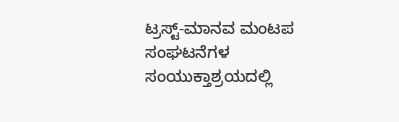ಟ್ರಸ್ಟ್-ಮಾನವ ಮಂಟಪ ಸಂಘಟನೆಗಳ ಸಂಯುಕ್ತಾಶ್ರಯದಲ್ಲಿ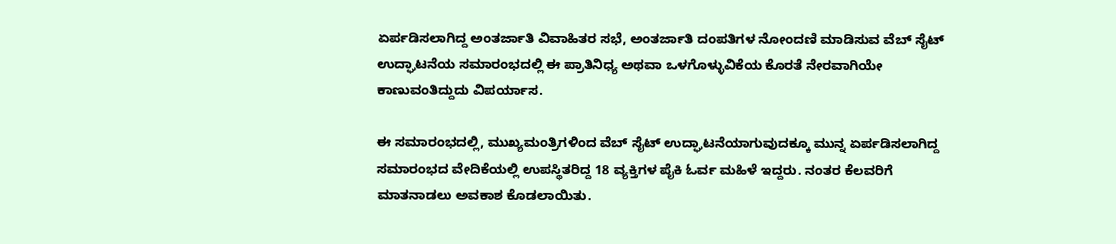ಏರ್ಪಡಿಸಲಾಗಿದ್ದ ಅಂತರ್ಜಾತಿ ವಿವಾಹಿತರ ಸಭೆ, ಅಂತರ್ಜಾತಿ ದಂಪತಿಗಳ ನೋಂದಣಿ ಮಾಡಿಸುವ ವೆಬ್‌ ಸೈಟ್‌ ಉದ್ಘಾಟನೆಯ ಸಮಾರಂಭದಲ್ಲಿ ಈ ಪ್ರಾತಿನಿಧ್ಯ ಅಥವಾ ಒಳಗೊಳ್ಳುವಿಕೆಯ ಕೊರತೆ ನೇರವಾಗಿಯೇ ಕಾಣುವಂತಿದ್ದುದು ವಿಪರ್ಯಾಸ.

ಈ ಸಮಾರಂಭದಲ್ಲಿ, ಮುಖ್ಯಮಂತ್ರಿಗಳಿಂದ ವೆಬ್‌ ಸೈಟ್‌ ಉದ್ಘಾಟನೆಯಾಗುವುದಕ್ಕೂ ಮುನ್ನ ಏರ್ಪಡಿಸಲಾಗಿದ್ದ ಸಮಾರಂಭದ ವೇದಿಕೆಯಲ್ಲಿ ಉಪಸ್ಥಿತರಿದ್ದ 18 ವ್ಯಕ್ತಿಗಳ ಪೈಕಿ ಓರ್ವ ಮಹಿಳೆ ಇದ್ದರು. ನಂತರ ಕೆಲವರಿಗೆ ಮಾತನಾಡಲು ಅವಕಾಶ ಕೊಡಲಾಯಿತು.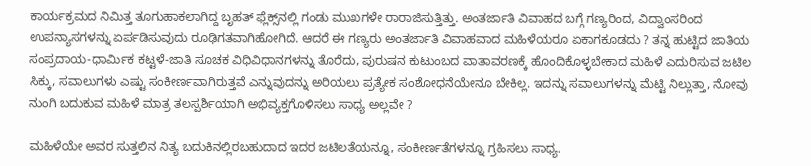ಕಾರ್ಯಕ್ರಮದ ನಿಮಿತ್ತ ತೂಗುಹಾಕಲಾಗಿದ್ದ ಬೃಹತ್‌ ಫ್ಲೆಕ್ಸ್‌ನಲ್ಲಿ ಗಂಡು ಮುಖಗಳೇ ರಾರಾಜಿಸುತ್ತಿತ್ತು. ಅಂತರ್ಜಾತಿ ವಿವಾಹದ ಬಗ್ಗೆ ಗಣ್ಯರಿಂದ, ವಿದ್ವಾಂಸರಿಂದ ಉಪನ್ಯಾಸಗಳನ್ನು ಏರ್ಪಡಿಸುವುದು ರೂಢಿಗತವಾಗಿಹೋಗಿದೆ. ಆದರೆ ಈ ಗಣ್ಯರು ಅಂತರ್ಜಾತಿ ವಿವಾಹವಾದ ಮಹಿಳೆಯರೂ ಏಕಾಗಕೂಡದು ? ತನ್ನ ಹುಟ್ಟಿದ ಜಾತಿಯ ಸಂಪ್ರದಾಯ-ಧಾರ್ಮಿಕ ಕಟ್ಟಳೆ-ಜಾತಿ ಸೂಚಕ ವಿಧಿವಿಧಾನಗಳನ್ನು ತೊರೆದು, ಪುರುಷನ ಕುಟುಂಬದ ವಾತಾವರಣಕ್ಕೆ ಹೊಂದಿಕೊಳ್ಳಬೇಕಾದ ಮಹಿಳೆ ಎದುರಿಸುವ ಜಟಿಲ ಸಿಕ್ಕು, ಸವಾಲುಗಳು ಎಷ್ಟು ಸಂಕೀರ್ಣವಾಗಿರುತ್ತವೆ ಎನ್ನುವುದನ್ನು ಅರಿಯಲು ಪ್ರತ್ಯೇಕ ಸಂಶೋಧನೆಯೇನೂ ಬೇಕಿಲ್ಲ. ಇದನ್ನು ಸವಾಲುಗಳನ್ನು ಮೆಟ್ಟಿ ನಿಲ್ಲುತ್ತಾ, ನೋವು ನುಂಗಿ ಬದುಕುವ ಮಹಿಳೆ ಮಾತ್ರ ತಲಸ್ಪರ್ಶಿಯಾಗಿ ಅಭಿವ್ಯಕ್ತಗೊಳಿಸಲು ಸಾಧ್ಯ ಅಲ್ಲವೇ ?

ಮಹಿಳೆಯೇ ಅವರ ಸುತ್ತಲಿನ ನಿತ್ಯ ಬದುಕಿನಲ್ಲಿರಬಹುದಾದ ಇದರ ಜಟಿಲತೆಯನ್ನೂ, ಸಂಕೀರ್ಣತೆಗಳನ್ನೂ ಗ್ರಹಿಸಲು ಸಾಧ್ಯ.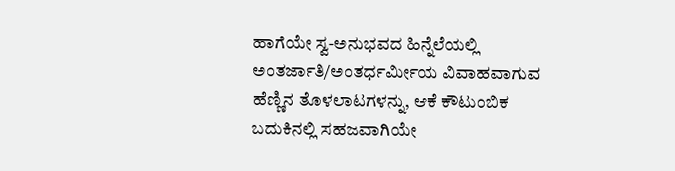ಹಾಗೆಯೇ ಸ್ವ-ಅನುಭವದ ಹಿನ್ನೆಲೆಯಲ್ಲಿ ಅಂತರ್ಜಾತಿ/ಅಂತರ್ಧರ್ಮೀಯ ವಿವಾಹವಾಗುವ ಹೆಣ್ಣಿನ ತೊಳಲಾಟಗಳನ್ನು, ಆಕೆ ಕೌಟುಂಬಿಕ ಬದುಕಿನಲ್ಲಿ ಸಹಜವಾಗಿಯೇ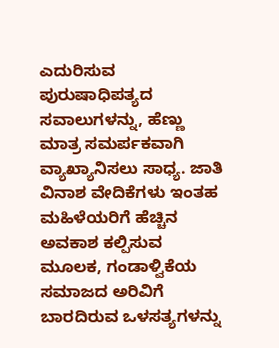ಎದುರಿಸುವ ಪುರುಷಾಧಿಪತ್ಯದ ಸವಾಲುಗಳನ್ನು, ಹೆಣ್ಣು ಮಾತ್ರ ಸಮರ್ಪಕವಾಗಿ ವ್ಯಾಖ್ಯಾನಿಸಲು ಸಾಧ್ಯ. ಜಾತಿ ವಿನಾಶ ವೇದಿಕೆಗಳು ಇಂತಹ ಮಹಿಳೆಯರಿಗೆ ಹೆಚ್ಚಿನ ಅವಕಾಶ ಕಲ್ಪಿಸುವ ಮೂಲಕ, ಗಂಡಾಳ್ವಿಕೆಯ ಸಮಾಜದ ಅರಿವಿಗೆ ಬಾರದಿರುವ ಒಳಸತ್ಯಗಳನ್ನು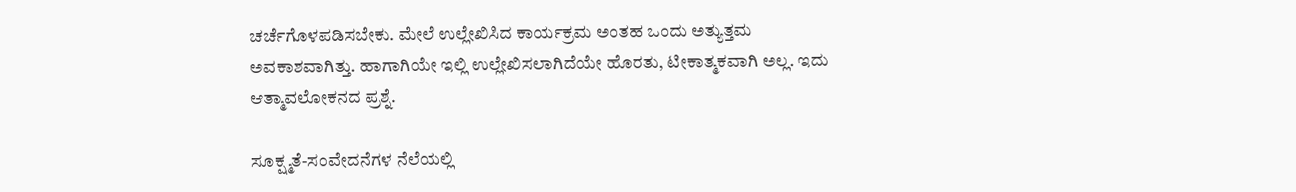ಚರ್ಚೆಗೊಳಪಡಿಸಬೇಕು. ಮೇಲೆ ಉಲ್ಲೇಖಿಸಿದ ಕಾರ್ಯಕ್ರಮ ಅಂತಹ ಒಂದು ಅತ್ಯುತ್ತಮ ಅವಕಾಶವಾಗಿತ್ತು. ಹಾಗಾಗಿಯೇ ಇಲ್ಲಿ ಉಲ್ಲೇಖಿಸಲಾಗಿದೆಯೇ ಹೊರತು, ಟೀಕಾತ್ಮಕವಾಗಿ ಅಲ್ಲ. ಇದು ಆತ್ಮಾವಲೋಕನದ ಪ್ರಶ್ನೆ.

ಸೂಕ್ಷ್ಮತೆ-ಸಂವೇದನೆಗಳ ನೆಲೆಯಲ್ಲಿ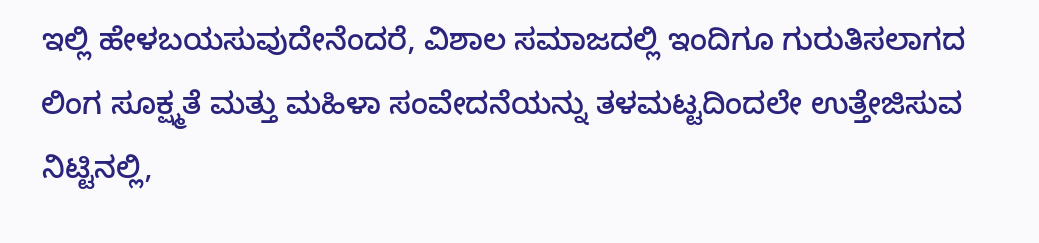ಇಲ್ಲಿ ಹೇಳಬಯಸುವುದೇನೆಂದರೆ, ವಿಶಾಲ ಸಮಾಜದಲ್ಲಿ ಇಂದಿಗೂ ಗುರುತಿಸಲಾಗದ ಲಿಂಗ ಸೂಕ್ಷ್ಮತೆ ಮತ್ತು ಮಹಿಳಾ ಸಂವೇದನೆಯನ್ನು ತಳಮಟ್ಟದಿಂದಲೇ ಉತ್ತೇಜಿಸುವ ನಿಟ್ಟಿನಲ್ಲಿ,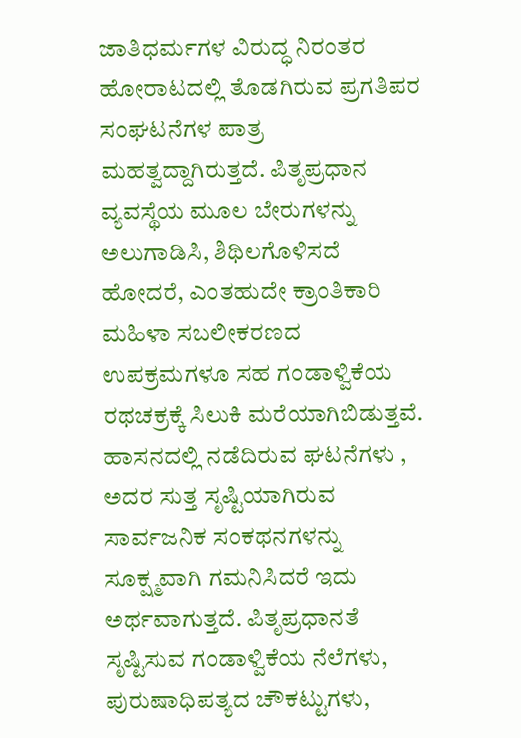ಜಾತಿಧರ್ಮಗಳ ವಿರುದ್ಧ ನಿರಂತರ ಹೋರಾಟದಲ್ಲಿ ತೊಡಗಿರುವ ಪ್ರಗತಿಪರ ಸಂಘಟನೆಗಳ ಪಾತ್ರ ಮಹತ್ವದ್ದಾಗಿರುತ್ತದೆ. ಪಿತೃಪ್ರಧಾನ ವ್ಯವಸ್ಥೆಯ ಮೂಲ ಬೇರುಗಳನ್ನು ಅಲುಗಾಡಿಸಿ, ಶಿಥಿಲಗೊಳಿಸದೆ ಹೋದರೆ, ಎಂತಹುದೇ ಕ್ರಾಂತಿಕಾರಿ ಮಹಿಳಾ ಸಬಲೀಕರಣದ ಉಪಕ್ರಮಗಳೂ ಸಹ ಗಂಡಾಳ್ವಿಕೆಯ ರಥಚಕ್ರಕ್ಕೆ ಸಿಲುಕಿ ಮರೆಯಾಗಿಬಿಡುತ್ತವೆ. ಹಾಸನದಲ್ಲಿ ನಡೆದಿರುವ ಘಟನೆಗಳು , ಅದರ ಸುತ್ತ ಸೃಷ್ಟಿಯಾಗಿರುವ ಸಾರ್ವಜನಿಕ ಸಂಕಥನಗಳನ್ನು ಸೂಕ್ಷ್ಮವಾಗಿ ಗಮನಿಸಿದರೆ ಇದು ಅರ್ಥವಾಗುತ್ತದೆ. ಪಿತೃಪ್ರಧಾನತೆ ಸೃಷ್ಟಿಸುವ ಗಂಡಾಳ್ವಿಕೆಯ ನೆಲೆಗಳು, ಪುರುಷಾಧಿಪತ್ಯದ ಚೌಕಟ್ಟುಗಳು,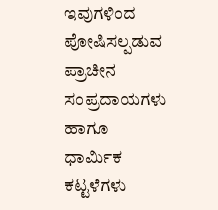ಇವುಗಳಿಂದ ಪೋಷಿಸಲ್ಪಡುವ ಪ್ರಾಚೀನ ಸಂಪ್ರದಾಯಗಳು ಹಾಗೂ ಧಾರ್ಮಿಕ ಕಟ್ಟಳೆಗಳು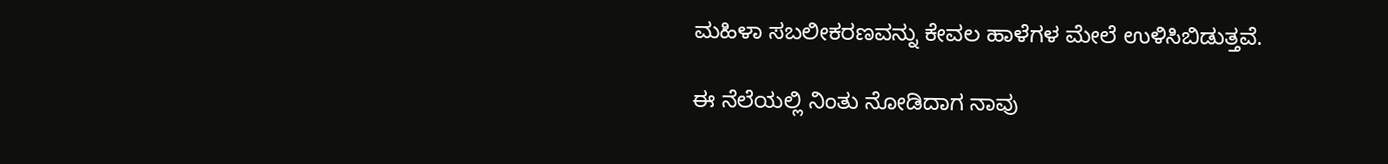ಮಹಿಳಾ ಸಬಲೀಕರಣವನ್ನು ಕೇವಲ ಹಾಳೆಗಳ ಮೇಲೆ ಉಳಿಸಿಬಿಡುತ್ತವೆ.

ಈ ನೆಲೆಯಲ್ಲಿ ನಿಂತು ನೋಡಿದಾಗ ನಾವು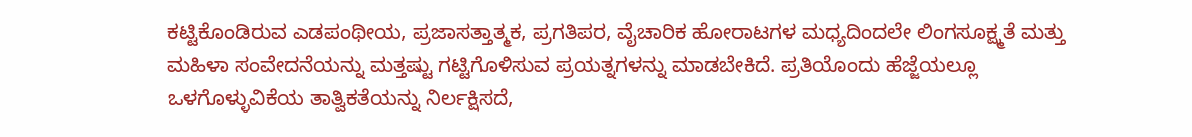ಕಟ್ಟಿಕೊಂಡಿರುವ ಎಡಪಂಥೀಯ, ಪ್ರಜಾಸತ್ತಾತ್ಮಕ, ಪ್ರಗತಿಪರ, ವೈಚಾರಿಕ ಹೋರಾಟಗಳ ಮಧ್ಯದಿಂದಲೇ ಲಿಂಗಸೂಕ್ಷ್ಮತೆ ಮತ್ತು ಮಹಿಳಾ ಸಂವೇದನೆಯನ್ನು ಮತ್ತಷ್ಟು ಗಟ್ಟಿಗೊಳಿಸುವ ಪ್ರಯತ್ನಗಳನ್ನು ಮಾಡಬೇಕಿದೆ. ಪ್ರತಿಯೊಂದು ಹೆಜ್ಜೆಯಲ್ಲೂ ಒಳಗೊಳ್ಳುವಿಕೆಯ ತಾತ್ವಿಕತೆಯನ್ನು ನಿರ್ಲಕ್ಷಿಸದೆ,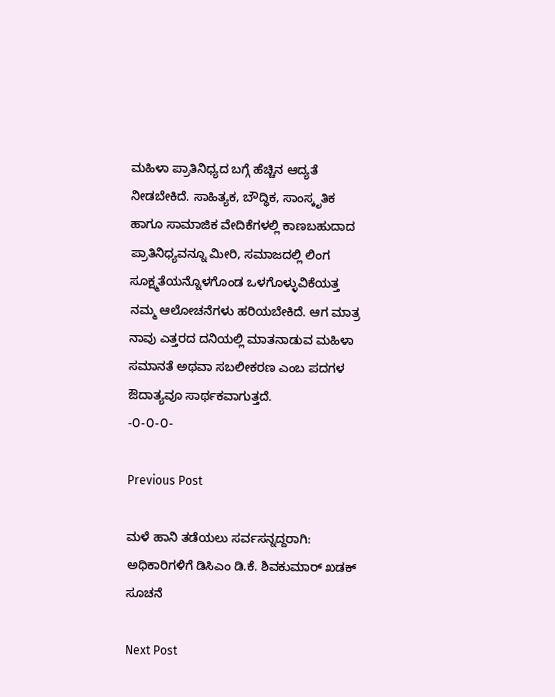ಮಹಿಳಾ ಪ್ರಾತಿನಿಧ್ಯದ ಬಗ್ಗೆ ಹೆಚ್ಚಿನ ಆದ್ಯತೆ ನೀಡಬೇಕಿದೆ. ಸಾಹಿತ್ಯಕ, ಬೌದ್ಧಿಕ, ಸಾಂಸ್ಕೃತಿಕ ಹಾಗೂ ಸಾಮಾಜಿಕ ವೇದಿಕೆಗಳಲ್ಲಿ ಕಾಣಬಹುದಾದ ಪ್ರಾತಿನಿಧ್ಯವನ್ನೂ ಮೀರಿ, ಸಮಾಜದಲ್ಲಿ ಲಿಂಗ ಸೂಕ್ಷ್ಮತೆಯನ್ನೊಳಗೊಂಡ ಒಳಗೊಳ್ಳುವಿಕೆಯತ್ತ ನಮ್ಮ ಆಲೋಚನೆಗಳು ಹರಿಯಬೇಕಿದೆ. ಆಗ ಮಾತ್ರ ನಾವು ಎತ್ತರದ ದನಿಯಲ್ಲಿ ಮಾತನಾಡುವ ಮಹಿಳಾ ಸಮಾನತೆ ಅಥವಾ ಸಬಲೀಕರಣ ಎಂಬ ಪದಗಳ ಔದಾತ್ಯವೂ ಸಾರ್ಥಕವಾಗುತ್ತದೆ.
-೦-೦-೦-

Previous Post

ಮಳೆ ಹಾನಿ ತಡೆಯಲು ಸರ್ವಸನ್ನದ್ದರಾಗಿ: ಅಧಿಕಾರಿಗಳಿಗೆ ಡಿಸಿಎಂ ಡಿ.ಕೆ. ಶಿವಕುಮಾರ್ ಖಡಕ್ ಸೂಚನೆ

Next Post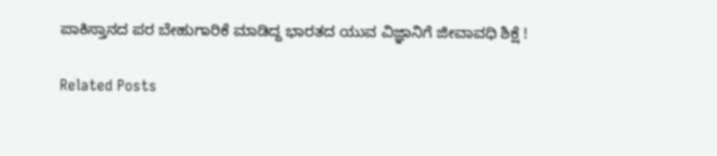ಪಾಕಿಸ್ತಾನದ ಪರ ಬೇಹುಗಾರಿಕೆ ಮಾಡಿದ್ದ ಭಾರತದ ಯುವ ವಿಜ್ಞಾನಿಗೆ ಜೀವಾವಧಿ ಶಿಕ್ಷೆ !

Related Posts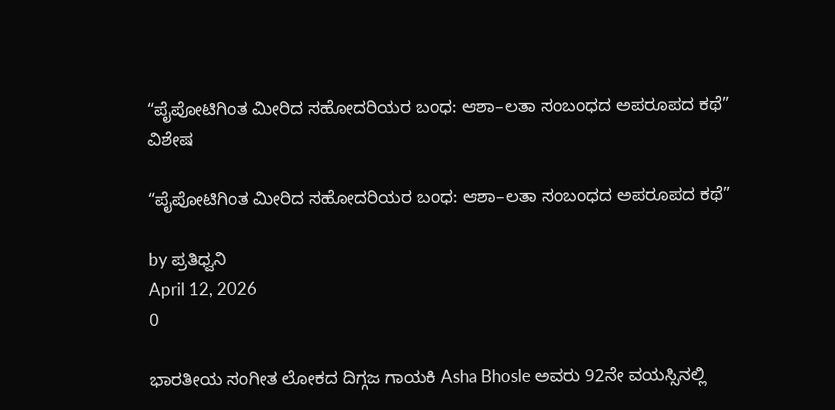“ಪೈಪೋಟಿಗಿಂತ ಮೀರಿದ ಸಹೋದರಿಯರ ಬಂಧ: ಆಶಾ–ಲತಾ ಸಂಬಂಧದ ಅಪರೂಪದ ಕಥೆ”
ವಿಶೇಷ

“ಪೈಪೋಟಿಗಿಂತ ಮೀರಿದ ಸಹೋದರಿಯರ ಬಂಧ: ಆಶಾ–ಲತಾ ಸಂಬಂಧದ ಅಪರೂಪದ ಕಥೆ”

by ಪ್ರತಿಧ್ವನಿ
April 12, 2026
0

ಭಾರತೀಯ ಸಂಗೀತ ಲೋಕದ ದಿಗ್ಗಜ ಗಾಯಕಿ Asha Bhosle ಅವರು 92ನೇ ವಯಸ್ಸಿನಲ್ಲಿ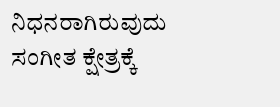ನಿಧನರಾಗಿರುವುದು ಸಂಗೀತ ಕ್ಷೇತ್ರಕ್ಕೆ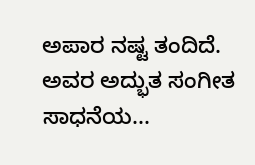ಅಪಾರ ನಷ್ಟ ತಂದಿದೆ. ಅವರ ಅದ್ಭುತ ಸಂಗೀತ ಸಾಧನೆಯ...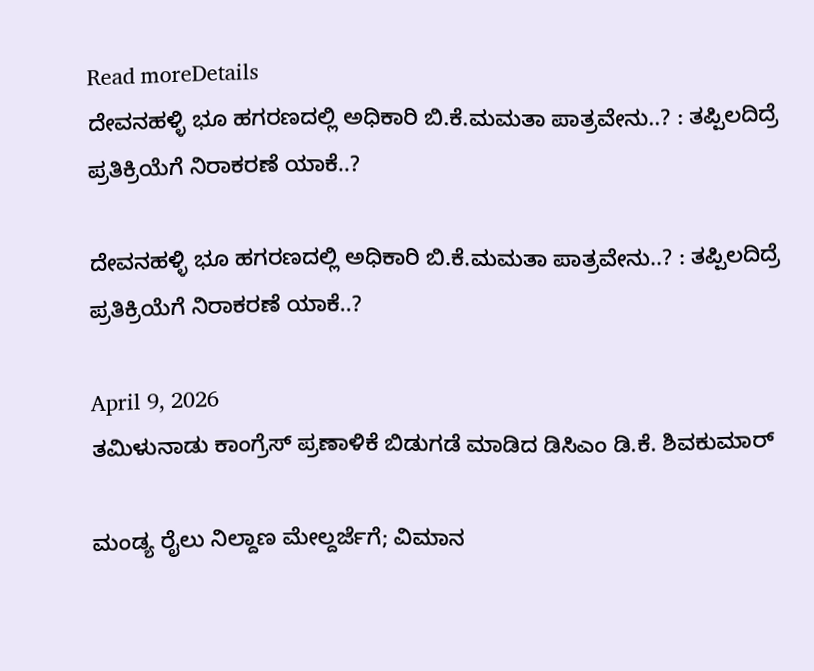Read moreDetails
ದೇವನಹಳ್ಳಿ ಭೂ ಹಗರಣದಲ್ಲಿ ಅಧಿಕಾರಿ ಬಿ.ಕೆ.ಮಮತಾ ಪಾತ್ರವೇನು..? : ತಪ್ಪಿಲದಿದ್ರೆ ಪ್ರತಿಕ್ರಿಯೆಗೆ ನಿರಾಕರಣೆ ಯಾಕೆ..?

ದೇವನಹಳ್ಳಿ ಭೂ ಹಗರಣದಲ್ಲಿ ಅಧಿಕಾರಿ ಬಿ.ಕೆ.ಮಮತಾ ಪಾತ್ರವೇನು..? : ತಪ್ಪಿಲದಿದ್ರೆ ಪ್ರತಿಕ್ರಿಯೆಗೆ ನಿರಾಕರಣೆ ಯಾಕೆ..?

April 9, 2026
ತಮಿಳುನಾಡು ಕಾಂಗ್ರೆಸ್ ಪ್ರಣಾಳಿಕೆ ಬಿಡುಗಡೆ ಮಾಡಿದ ಡಿಸಿಎಂ ಡಿ.ಕೆ. ಶಿವಕುಮಾರ್

ಮಂಡ್ಯ ರೈಲು ನಿಲ್ದಾಣ ಮೇಲ್ದರ್ಜೆಗೆ; ವಿಮಾನ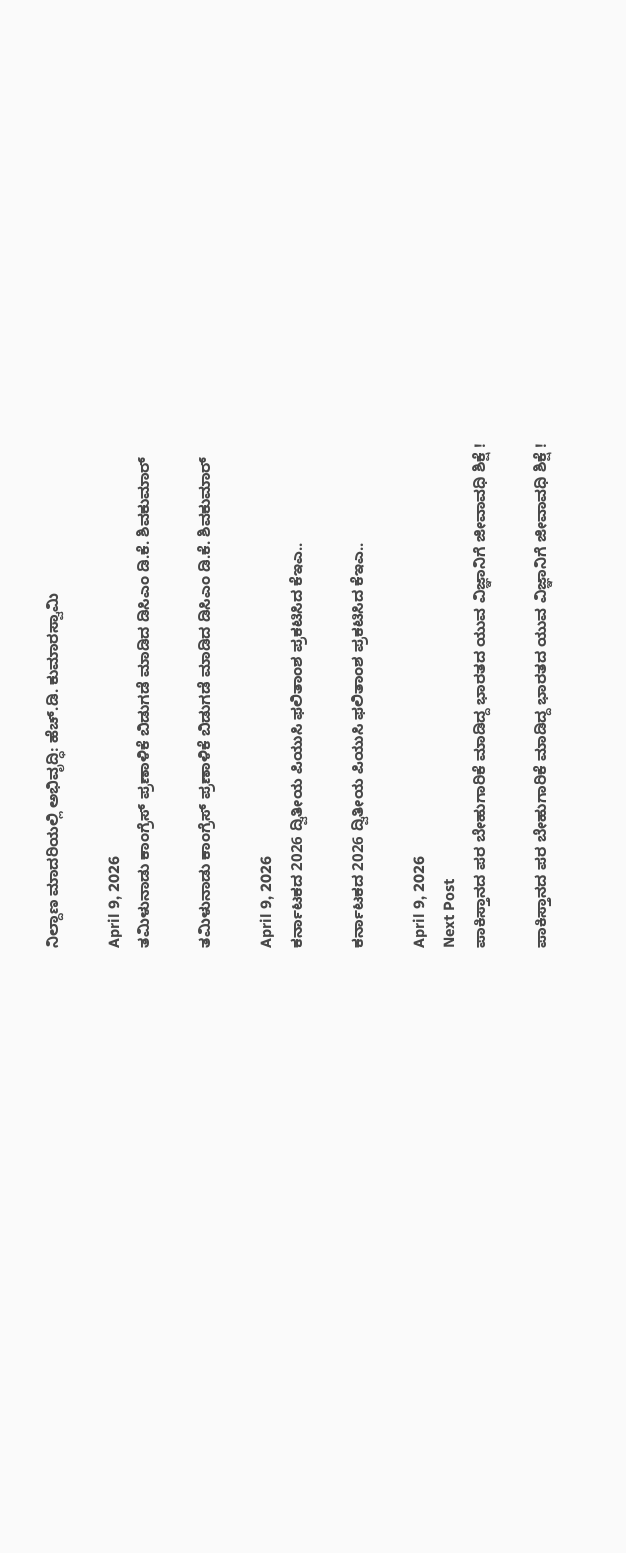ನಿಲ್ದಾಣ ಮಾದರಿಯಲ್ಲಿ ಅಭಿವೃದ್ಧಿ: ಹೆಚ್.ಡಿ. ಕುಮಾರಸ್ವಾಮಿ

April 9, 2026
ತಮಿಳುನಾಡು ಕಾಂಗ್ರೆಸ್ ಪ್ರಣಾಳಿಕೆ ಬಿಡುಗಡೆ ಮಾಡಿದ ಡಿಸಿಎಂ ಡಿ.ಕೆ. ಶಿವಕುಮಾರ್

ತಮಿಳುನಾಡು ಕಾಂಗ್ರೆಸ್ ಪ್ರಣಾಳಿಕೆ ಬಿಡುಗಡೆ ಮಾಡಿದ ಡಿಸಿಎಂ ಡಿ.ಕೆ. ಶಿವಕುಮಾರ್

April 9, 2026
ಕರ್ನಾಟಕದ 2026 ದ್ವಿತೀಯ ಪಿಯುಸಿ ಫಲಿತಾಂಶ ಪ್ರಕಟಿಸಿದ ಕೆಇಎ..

ಕರ್ನಾಟಕದ 2026 ದ್ವಿತೀಯ ಪಿಯುಸಿ ಫಲಿತಾಂಶ ಪ್ರಕಟಿಸಿದ ಕೆಇಎ..

April 9, 2026
Next Post
ಪಾಕಿಸ್ತಾನದ ಪರ ಬೇಹುಗಾರಿಕೆ ಮಾಡಿದ್ದ ಭಾರತದ ಯುವ ವಿಜ್ಞಾನಿಗೆ ಜೀವಾವಧಿ ಶಿಕ್ಷೆ !

ಪಾಕಿಸ್ತಾನದ ಪರ ಬೇಹುಗಾರಿಕೆ ಮಾಡಿದ್ದ ಭಾರತದ ಯುವ ವಿಜ್ಞಾನಿಗೆ ಜೀವಾವಧಿ ಶಿಕ್ಷೆ !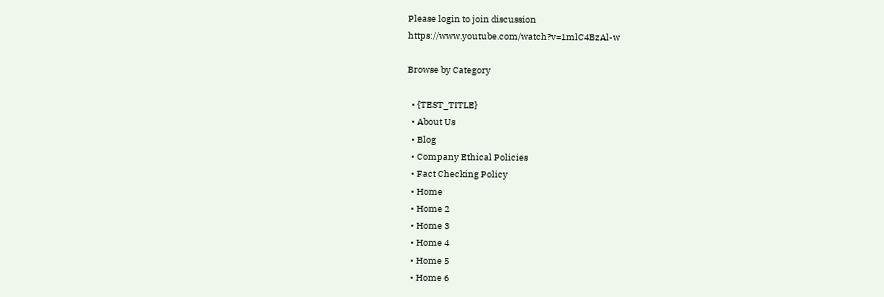Please login to join discussion
https://www.youtube.com/watch?v=1mlC4BzAl-w

Browse by Category

  • {TEST_TITLE}
  • About Us
  • Blog
  • Company Ethical Policies
  • Fact Checking Policy
  • Home
  • Home 2
  • Home 3
  • Home 4
  • Home 5
  • Home 6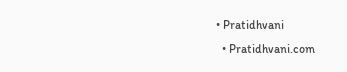• Pratidhvani
  • Pratidhvani.com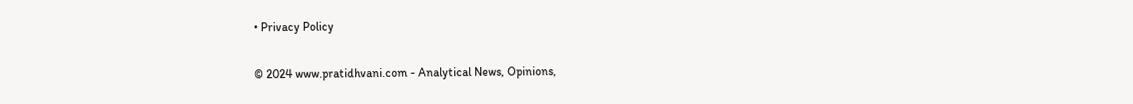• Privacy Policy

© 2024 www.pratidhvani.com - Analytical News, Opinions,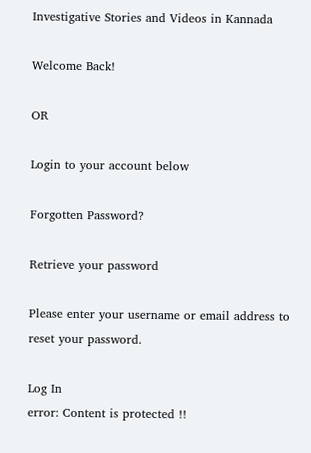Investigative Stories and Videos in Kannada

Welcome Back!

OR

Login to your account below

Forgotten Password?

Retrieve your password

Please enter your username or email address to reset your password.

Log In
error: Content is protected !!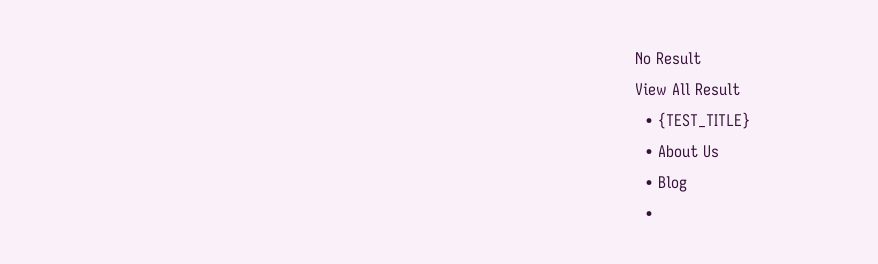No Result
View All Result
  • {TEST_TITLE}
  • About Us
  • Blog
  •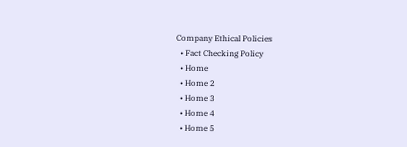Company Ethical Policies
  • Fact Checking Policy
  • Home
  • Home 2
  • Home 3
  • Home 4
  • Home 5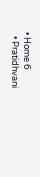• Home 6
  • Pratidhvani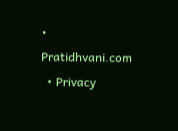• Pratidhvani.com
  • Privacy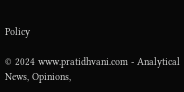Policy

© 2024 www.pratidhvani.com - Analytical News, Opinions,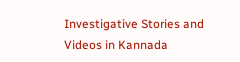Investigative Stories and Videos in Kannada